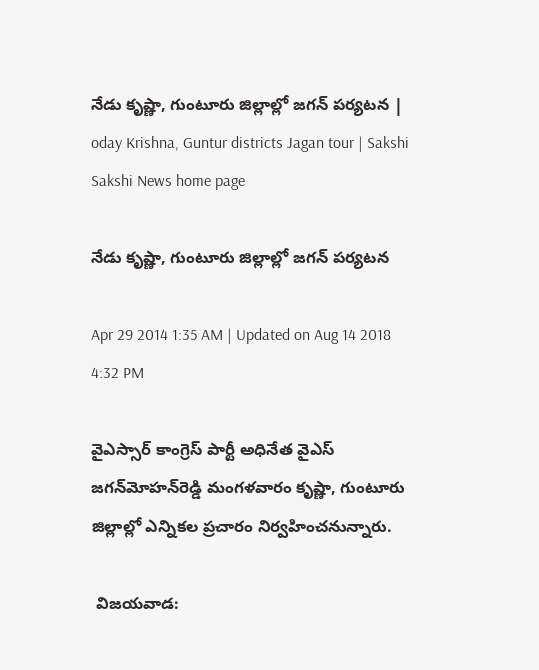నేడు కృష్ణా, గుంటూరు జిల్లాల్లో జగన్ పర్యటన | oday Krishna, Guntur districts Jagan tour | Sakshi
Sakshi News home page

నేడు కృష్ణా, గుంటూరు జిల్లాల్లో జగన్ పర్యటన

Apr 29 2014 1:35 AM | Updated on Aug 14 2018 4:32 PM

వైఎస్సార్ కాంగ్రెస్ పార్టీ అధినేత వైఎస్ జగన్‌మోహన్‌రెడ్డి మంగళవారం కృష్ణా, గుంటూరు జిల్లాల్లో ఎన్నికల ప్రచారం నిర్వహించనున్నారు.

 విజయవాడ: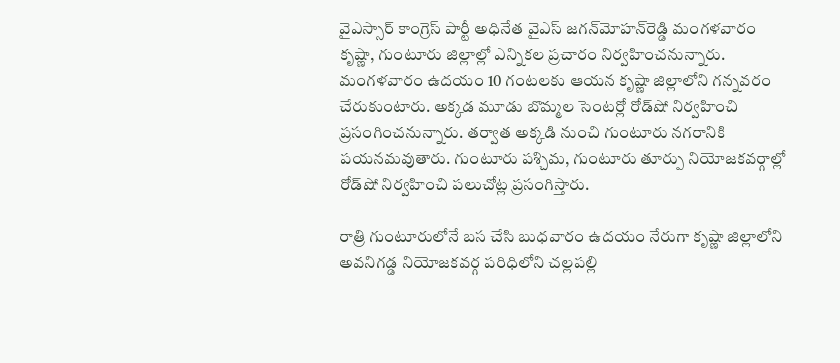వైఎస్సార్ కాంగ్రెస్ పార్టీ అధినేత వైఎస్ జగన్‌మోహన్‌రెడ్డి మంగళవారం కృష్ణా, గుంటూరు జిల్లాల్లో ఎన్నికల ప్రచారం నిర్వహించనున్నారు. మంగళవారం ఉదయం 10 గంటలకు ఆయన కృష్ణా జిల్లాలోని గన్నవరం చేరుకుంటారు. అక్కడ మూడు బొమ్మల సెంటర్లో రోడ్‌షో నిర్వహించి ప్రసంగించనున్నారు. తర్వాత అక్కడి నుంచి గుంటూరు నగరానికి పయనమవుతారు. గుంటూరు పశ్చిమ, గుంటూరు తూర్పు నియోజకవర్గాల్లో రోడ్‌షో నిర్వహించి పలుచోట్ల ప్రసంగిస్తారు.

రాత్రి గుంటూరులోనే బస చేసి బుధవారం ఉదయం నేరుగా కృష్ణా జిల్లాలోని అవనిగడ్డ నియోజకవర్గ పరిధిలోని చల్లపల్లి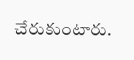చేరుకుంటారు.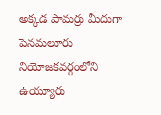అక్కడ పామర్రు మీదుగా పెనమలూరు నియోజకవర్గంలోని ఉయ్యూరు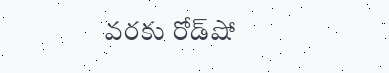వరకు రోడ్‌షో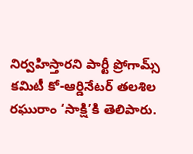నిర్వహిస్తారని పార్టీ ప్రోగామ్స్ కమిటీ కో-ఆర్డినేటర్ తలశిల రఘురాం ‘సాక్షి’కి తెలిపారు.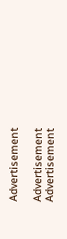Advertisement

Advertisement
Advertisement